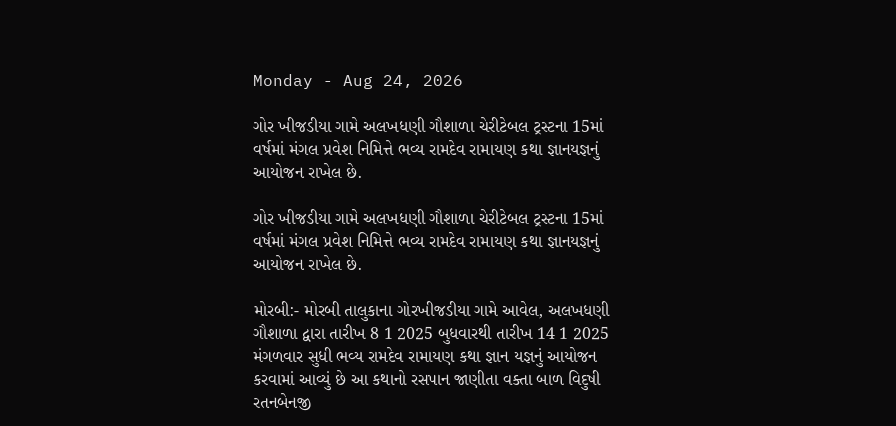Monday - Aug 24, 2026

ગોર ખીજડીયા ગામે અલખધણી ગૌશાળા ચેરીટેબલ ટ્રસ્ટના 15માં વર્ષમાં મંગલ પ્રવેશ નિમિત્તે ભવ્ય રામદેવ રામાયણ કથા જ્ઞાનયજ્ઞનું આયોજન રાખેલ છે.

ગોર ખીજડીયા ગામે અલખધણી ગૌશાળા ચેરીટેબલ ટ્રસ્ટના 15માં વર્ષમાં મંગલ પ્રવેશ નિમિત્તે ભવ્ય રામદેવ રામાયણ કથા જ્ઞાનયજ્ઞનું આયોજન રાખેલ છે.

મોરબી:- મોરબી તાલુકાના ગોરખીજડીયા ગામે આવેલ, અલખધણી ગૌશાળા દ્વારા તારીખ 8 1 2025 બુધવારથી તારીખ 14 1 2025 મંગળવાર સુધી ભવ્ય રામદેવ રામાયણ કથા જ્ઞાન યજ્ઞનું આયોજન કરવામાં આવ્યું છે આ કથાનો રસપાન જાણીતા વક્તા બાળ વિદુષી રતનબેનજી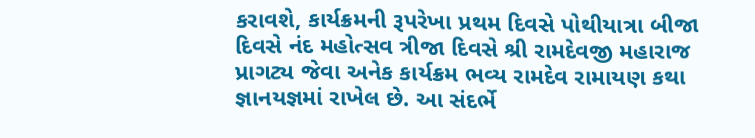કરાવશે, કાર્યક્રમની રૂપરેખા પ્રથમ દિવસે પોથીયાત્રા બીજા દિવસે નંદ મહોત્સવ ત્રીજા દિવસે શ્રી રામદેવજી મહારાજ પ્રાગટ્ય જેવા અનેક કાર્યક્રમ ભવ્ય રામદેવ રામાયણ કથા જ્ઞાનયજ્ઞમાં રાખેલ છે. આ સંદર્ભે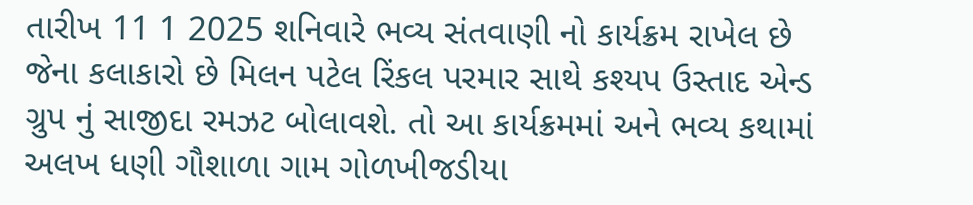તારીખ 11 1 2025 શનિવારે ભવ્ય સંતવાણી નો કાર્યક્રમ રાખેલ છે જેના કલાકારો છે મિલન પટેલ રિંકલ પરમાર સાથે કશ્યપ ઉસ્તાદ એન્ડ ગ્રુપ નું સાજીદા રમઝટ બોલાવશે. તો આ કાર્યક્રમમાં અને ભવ્ય કથામાં અલખ ધણી ગૌશાળા ગામ ગોળખીજડીયા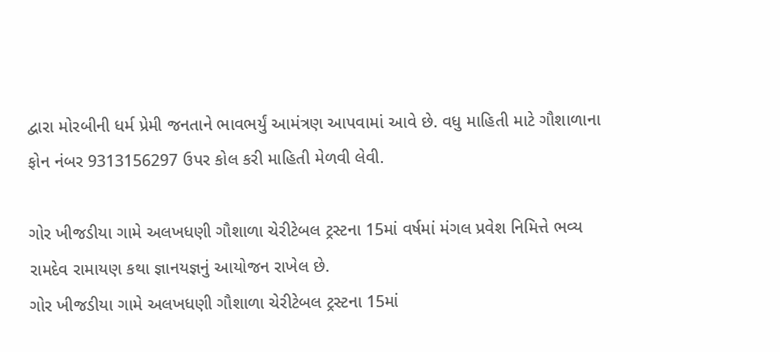દ્વારા મોરબીની ધર્મ પ્રેમી જનતાને ભાવભર્યું આમંત્રણ આપવામાં આવે છે. વધુ માહિતી માટે ગૌશાળાના ફોન નંબર 9313156297 ઉપર કોલ કરી માહિતી મેળવી લેવી.

ગોર ખીજડીયા ગામે અલખધણી ગૌશાળા ચેરીટેબલ ટ્રસ્ટના 15માં વર્ષમાં મંગલ પ્રવેશ નિમિત્તે ભવ્ય રામદેવ રામાયણ કથા જ્ઞાનયજ્ઞનું આયોજન રાખેલ છે.
ગોર ખીજડીયા ગામે અલખધણી ગૌશાળા ચેરીટેબલ ટ્રસ્ટના 15માં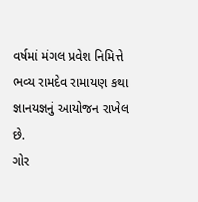વર્ષમાં મંગલ પ્રવેશ નિમિત્તે ભવ્ય રામદેવ રામાયણ કથા જ્ઞાનયજ્ઞનું આયોજન રાખેલ છે.
ગોર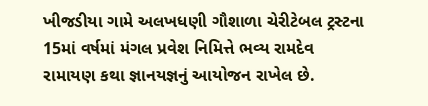ખીજડીયા ગામે અલખધણી ગૌશાળા ચેરીટેબલ ટ્રસ્ટના 15માં વર્ષમાં મંગલ પ્રવેશ નિમિત્તે ભવ્ય રામદેવ રામાયણ કથા જ્ઞાનયજ્ઞનું આયોજન રાખેલ છે.